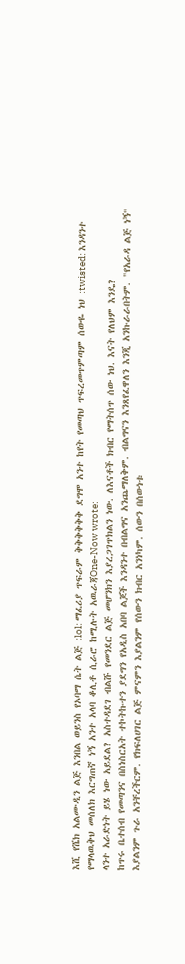እሺ የሼክ አልሙዲን ልጅ እንበል ወይንስ የኦባማ ሴት ልጅ :lol: ማፈሪያ ጥፍራም ቅቅቅቅቅቅ ደግሞ አንተ ከየት የመጣህ ጥፍረመጥምጣም ሰውዬ ነህ :twisted: እንዳንተ የማላዉቅህ መሰለክ እርግጠኛ ነኝ አንተ አላባ ቆሊቶ ሲራሮ ከሚሉት አዉራጃOne-Now wrote:
ላንተ አራድነት ይሄ ነው አይደል? አስተዳደገ ብልሹ የመንደር ልጅ መሆንክን እያረጋገጥክልን ነው. ለእናቶች ክብር የማትሰጥ ሰው ነህ. እናት የለህም እንዴ?
ከጥሩ ቤተሰብ የመጣንና በስነስርአት ተኮትኩተን ያደግን የአዲስ አበባ ልጆች እንዳንተ በብልግና አንጨማለቅም. ብልግናን እንጸየፈዋለን እንጂ አንኩራራበትም. "የአራዳ ልጅ ነኝ" እያልንም ጉራ አንቸረችርም. የክፍለሀገር ልጅ ምናምን እያልንም የሰውን ክብር አንነካም. ሰውን በሰውነቱ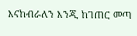እናከብራለን እንጂ ከገጠር መጣ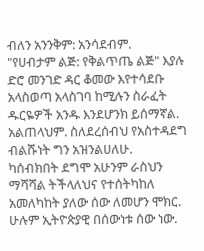ብለን አንንቅም: አንሳደብም.
"የሀብታም ልጅ: የቅልጥጤ ልጅ" እያሉ ድሮ መንገድ ዳር ቆመው እየተሳደቡ አላስወጣ አላስገባ ከሚሉን ስራፈት ዱርዬዎች አንዱ እንደሆንክ ይሰማኛል. አልጠላህም. ስለደረሰብህ የአስተዳደግ ብልሹነት ግን አዝንልሀለሁ.
ካሰብክበት ደግሞ አሁንም ራስህን ማሻሻል ትችላለህና የተሰትካከለ አመለካከት ያለው ሰው ለመሆን ሞክር. ሁሉም ኢትዮጵያዊ በሰውነቱ ሰው ነው.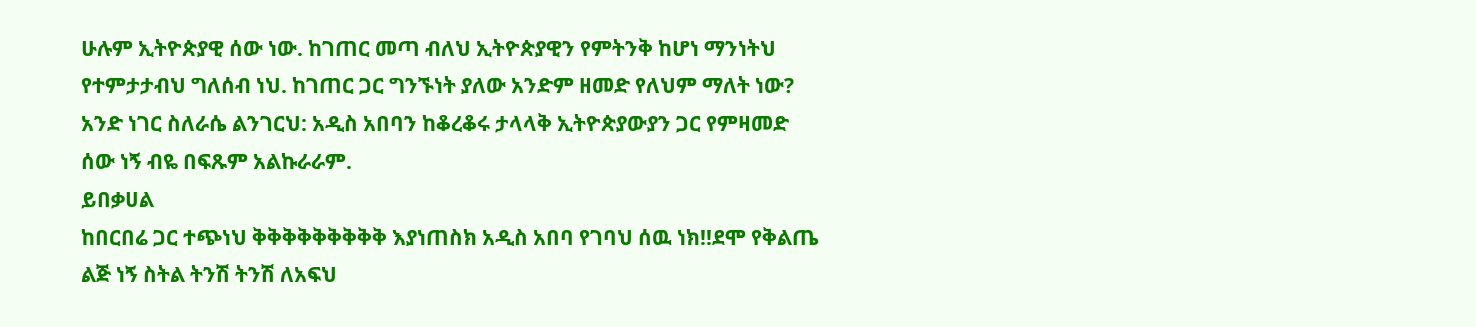ሁሉም ኢትዮጵያዊ ሰው ነው. ከገጠር መጣ ብለህ ኢትዮጵያዊን የምትንቅ ከሆነ ማንነትህ የተምታታብህ ግለሰብ ነህ. ከገጠር ጋር ግንኙነት ያለው አንድም ዘመድ የለህም ማለት ነው?
አንድ ነገር ስለራሴ ልንገርህ: አዲስ አበባን ከቆረቆሩ ታላላቅ ኢትዮጵያውያን ጋር የምዛመድ ሰው ነኝ ብዬ በፍጹም አልኩራራም.
ይበቃሀል
ከበርበሬ ጋር ተጭነህ ቅቅቅቅቅቅቅቅቅ እያነጠስክ አዲስ አበባ የገባህ ሰዉ ነክ!!ደሞ የቅልጤ ልጅ ነኝ ስትል ትንሽ ትንሽ ለአፍህ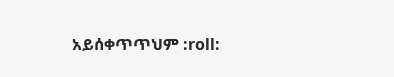አይሰቀጥጥህም :roll: